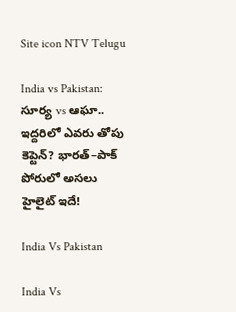Site icon NTV Telugu

India vs Pakistan: సూర్య vs ఆఘా.. ఇద్దరిలో ఎవరు తోపు కెప్టెన్? భారత్–పాక్ పోరులో అసలు హైలైట్ ఇదే!

India Vs Pakistan

India Vs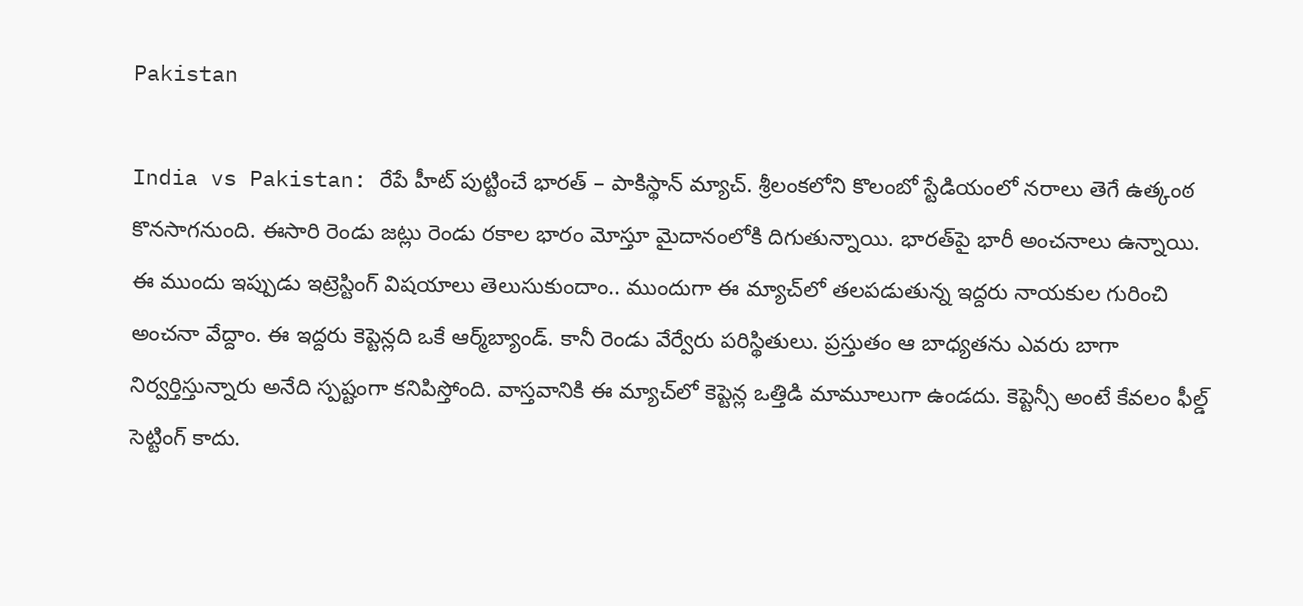Pakistan

India vs Pakistan: రేపే హీట్ పుట్టించే భారత్ – పాకిస్థాన్ మ్యాచ్. శ్రీలంకలోని కొలంబో స్టేడియంలో నరాలు తెగే ఉత్కంఠ కొనసాగనుంది. ఈసారి రెండు జట్లు రెండు రకాల భారం మోస్తూ మైదానంలోకి దిగుతున్నాయి. భారత్‌పై భారీ అంచనాలు ఉన్నాయి. ఈ ముందు ఇప్పుడు ఇట్రెస్టింగ్ విషయాలు తెలుసుకుందాం.. ముందుగా ఈ మ్యాచ్‌లో తలపడుతున్న ఇద్దరు నాయకుల గురించి అంచనా వేద్దాం. ఈ ఇద్దరు కెప్టెన్లది ఒకే ఆర్మ్‌బ్యాండ్. కానీ రెండు వేర్వేరు పరిస్థితులు. ప్రస్తుతం ఆ బాధ్యతను ఎవరు బాగా నిర్వర్తిస్తున్నారు అనేది స్పష్టంగా కనిపిస్తోంది. వాస్తవానికి ఈ మ్యాచ్‌లో కెప్టెన్ల ఒత్తిడి మామూలుగా ఉండదు. కెప్టెన్సీ అంటే కేవలం ఫీల్డ్ సెట్టింగ్ కాదు.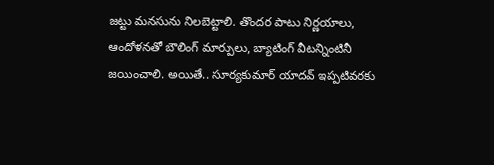జట్టు మనసును నిలబెట్టాలి. తొందర పాటు నిర్ణయాలు, ఆందోళనతో బౌలింగ్ మార్పులు, బ్యాటింగ్ వీటన్నింటినీ జయించాలి. అయితే.. సూర్యకుమార్ యాదవ్ ఇప్పటివరకు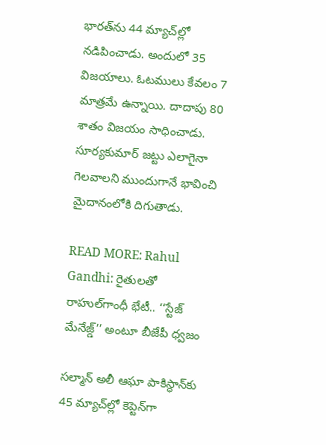భారత్‌ను 44 మ్యాచ్‌ల్లో నడిపించాడు. అందులో 35 విజయాలు. ఓటములు కేవలం 7 మాత్రమే ఉన్నాయి. దాదాపు 80 శాతం విజయం సాధించాడు. సూర్యకుమార్ జట్టు ఎలాగైనా గెలవాలని ముందుగానే భావించి మైదానంలోకి దిగుతాడు.

READ MORE: Rahul Gandhi: రైతులతో రాహుల్‌గాంధీ భేటీ.. ‘‘స్టేజ్ మేనేజ్డ్’’ అంటూ బీజేపీ ధ్వజం

సల్మాన్ అలీ ఆఘా పాకిస్థాన్‌కు 45 మ్యాచ్‌ల్లో కెప్టెన్‌గా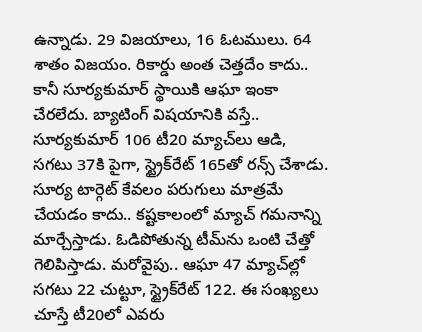ఉన్నాడు. 29 విజయాలు, 16 ఓటములు. 64 శాతం విజయం. రికార్డు అంత చెత్తదేం కాదు.. కానీ సూర్యకుమార్ స్థాయికి ఆఘా ఇంకా చేరలేదు. బ్యాటింగ్ విషయానికి వస్తే.. సూర్యకుమార్ 106 టీ20 మ్యాచ్‌లు ఆడి, సగటు 37కి పైగా, స్ట్రైక్‌రేట్ 165తో రన్స్ చేశాడు. సూర్య టార్గెట్ కేవలం పరుగులు మాత్రమే చేయడం కాదు.. కష్టకాలంలో మ్యాచ్ గమనాన్ని మార్చేస్తాడు. ఓడిపోతున్న టీమ్‌ను ఒంటి చేత్తో గెలిపిస్తాడు. మరోవైపు.. ఆఘా 47 మ్యాచ్‌ల్లో సగటు 22 చుట్టూ, స్ట్రైక్‌రేట్ 122. ఈ సంఖ్యలు చూస్తే టీ20లో ఎవరు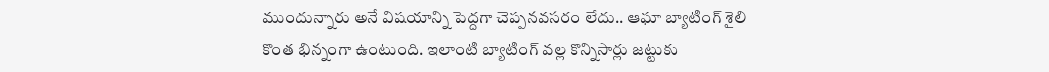ముందున్నారు అనే విషయాన్ని పెద్దగా చెప్పనవసరం లేదు.. ఆఘా బ్యాటింగ్ శైలి కొంత భిన్నంగా ఉంటుంది. ఇలాంటి బ్యాటింగ్ వల్ల కొన్నిసార్లు జట్టుకు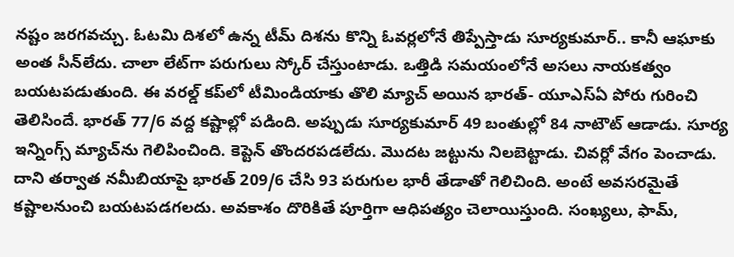నష్టం జరగవచ్చు. ఓటమి దిశలో ఉన్న టీమ్‌ దిశను కొన్ని ఓవర్లలోనే తిప్పేస్తాడు సూర్యకుమార్.. కానీ ఆఘాకు అంత సీన్‌లేదు. చాలా లేట్‌గా పరుగులు స్కోర్ చేస్తుంటాడు. ఒత్తిడి సమయంలోనే అసలు నాయకత్వం బయటపడుతుంది. ఈ వరల్డ్ కప్‌లో టీమిండియాకు తొలి మ్యాచ్ అయిన భారత్- యూఎస్‌ఏ పోరు గురించి తెలిసిందే. భారత్ 77/6 వద్ద కష్టాల్లో పడింది. అప్పుడు సూర్యకుమార్ 49 బంతుల్లో 84 నాటౌట్ ఆడాడు. సూర్య ఇన్నింగ్స్ మ్యాచ్‌ను గెలిపించింది. కెప్టెన్ తొందరపడలేదు. మొదట జట్టును నిలబెట్టాడు. చివర్లో వేగం పెంచాడు. దాని తర్వాత నమీబియాపై భారత్ 209/6 చేసి 93 పరుగుల భారీ తేడాతో గెలిచింది. అంటే అవసరమైతే కష్టాలనుంచి బయటపడగలదు. అవకాశం దొరికితే పూర్తిగా ఆధిపత్యం చెలాయిస్తుంది. సంఖ్యలు, ఫామ్,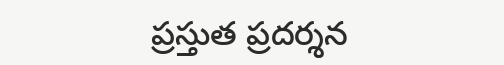ప్రస్తుత ప్రదర్శన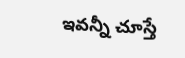ఇవన్నీ చూస్తే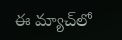ఈ మ్యాచ్‌లో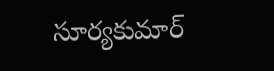సూర్యకుమార్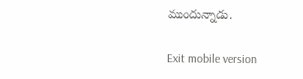ముందున్నాడు.

Exit mobile version